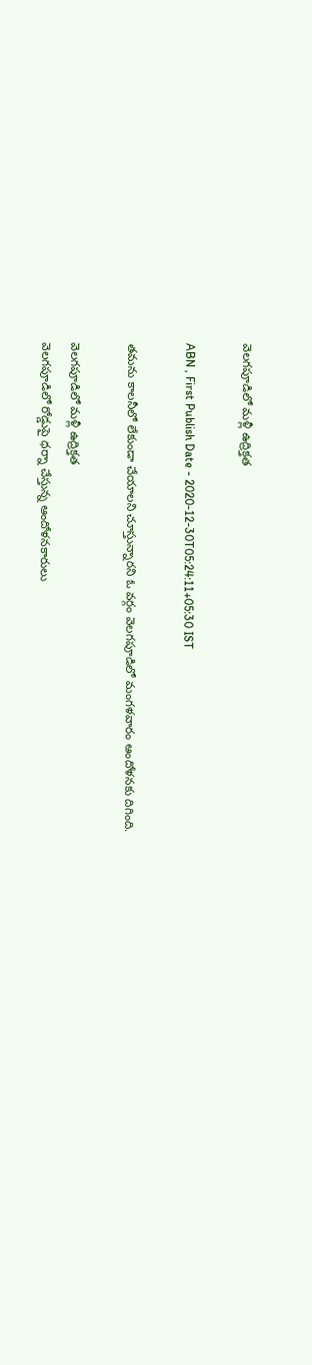వెలగపూడిలో మళ్లీ ఉద్రిక్తత

ABN , First Publish Date - 2020-12-30T05:24:11+05:30 IST

తమను కాలనీలో లేకుండా చేయాలని చూస్తున్నారని ఓ వర్గం వెలగపూడిలో మంగళవారం ఆందోళనకు దిగింది.

వెలగపూడిలో మళ్లీ ఉద్రిక్తత
వెలగపూడిలో రోడ్డుపై ధర్నా చేస్తున్న ఆందోళనకారులు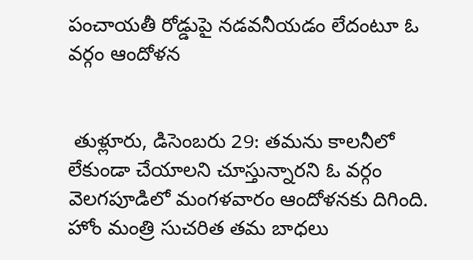పంచాయతీ రోడ్డుపై నడవనీయడం లేదంటూ ఓ వర్గం ఆందోళన


 తుళ్లూరు, డిసెంబరు 29: తమను కాలనీలో లేకుండా చేయాలని చూస్తున్నారని ఓ వర్గం వెలగపూడిలో మంగళవారం ఆందోళనకు దిగింది. హోం మంత్రి సుచరిత తమ బాధలు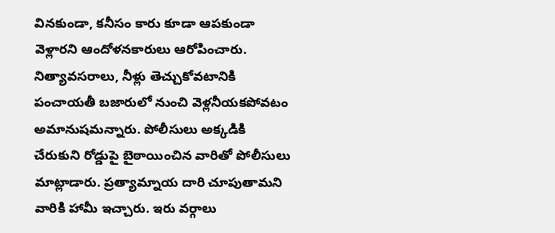వినకుండా, కనీసం కారు కూడా ఆపకుండా వెళ్లారని ఆందోళనకారులు ఆరోపించారు. నిత్యావసరాలు, నీళ్లు తెచ్చుకోవటానికి పంచాయతీ బజారులో నుంచి వెళ్లనీయకపోవటం అమానుషమన్నారు. పోలీసులు అక్కడికి చేరుకుని రోడ్డుపై బైఠాయించిన వారితో పోలీసులు మాట్లాడారు. ప్రత్యామ్నాయ దారి చూపుతామని వారికి హామీ ఇచ్చారు. ఇరు వర్గాలు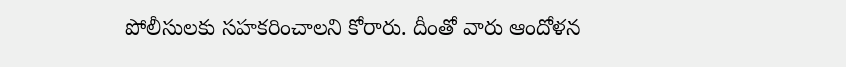పోలీసులకు సహకరించాలని కోరారు. దీంతో వారు ఆందోళన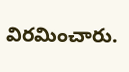విరమించారు.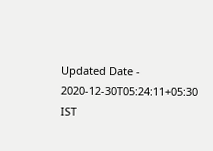Updated Date - 2020-12-30T05:24:11+05:30 IST